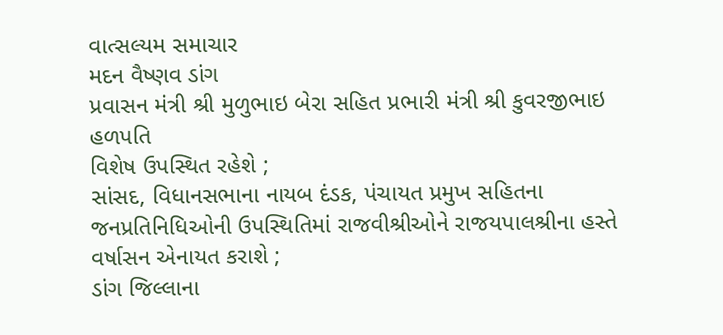વાત્સલ્યમ સમાચાર
મદન વૈષ્ણવ ડાંગ
પ્રવાસન મંત્રી શ્રી મુળુભાઇ બેરા સહિત પ્રભારી મંત્રી શ્રી કુવરજીભાઇ હળપતિ
વિશેષ ઉપસ્થિત રહેશે ;
સાંસદ, વિધાનસભાના નાયબ દંડક, પંચાયત પ્રમુખ સહિતના જનપ્રતિનિધિઓની ઉપસ્થિતિમાં રાજવીશ્રીઓને રાજયપાલશ્રીના હસ્તે વર્ષાસન એનાયત કરાશે ;
ડાંગ જિલ્લાના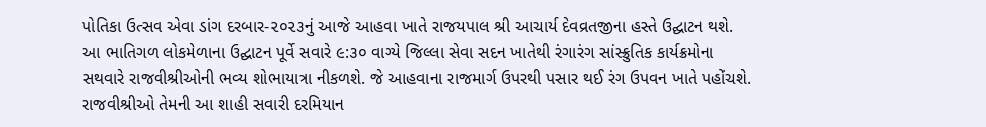પોતિકા ઉત્સવ એવા ડાંગ દરબાર-૨૦૨૩નું આજે આહવા ખાતે રાજયપાલ શ્રી આચાર્ય દેવવ્રતજીના હસ્તે ઉદ્ઘાટન થશે.
આ ભાતિગળ લોકમેળાના ઉદ્ઘાટન પૂર્વે સવારે ૯:૩૦ વાગ્યે જિલ્લા સેવા સદન ખાતેથી રંગારંગ સાંસ્ક્રુતિક કાર્યક્રમોના સથવારે રાજવીશ્રીઓની ભવ્ય શોભાયાત્રા નીકળશે. જે આહવાના રાજમાર્ગ ઉપરથી પસાર થઈ રંગ ઉપવન ખાતે પહોંચશે. રાજવીશ્રીઓ તેમની આ શાહી સવારી દરમિયાન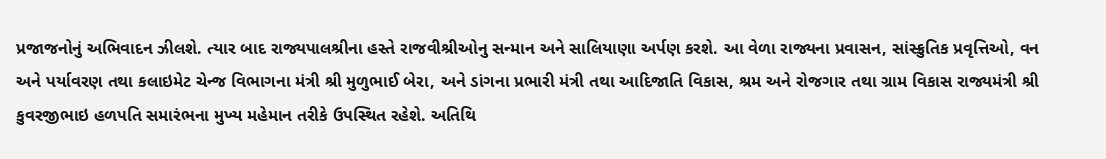પ્રજાજનોનું અભિવાદન ઝીલશે. ત્યાર બાદ રાજ્યપાલશ્રીના હસ્તે રાજવીશ્રીઓનુ સન્માન અને સાલિયાણા અર્પણ કરશે. આ વેળા રાજ્યના પ્રવાસન, સાંસ્ક્રુતિક પ્રવૃત્તિઓ, વન અને પર્યાવરણ તથા કલાઇમેટ ચેન્જ વિભાગના મંત્રી શ્રી મુળુભાઈ બેરા, અને ડાંગના પ્રભારી મંત્રી તથા આદિજાતિ વિકાસ, શ્રમ અને રોજગાર તથા ગ્રામ વિકાસ રાજ્યમંત્રી શ્રી કુવરજીભાઇ હળપતિ સમારંભના મુખ્ય મહેમાન તરીકે ઉપસ્થિત રહેશે. અતિથિ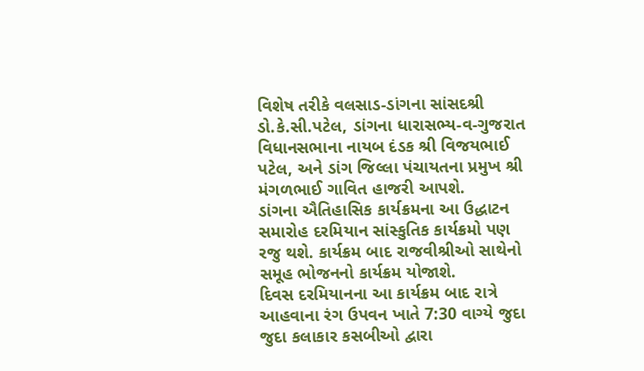વિશેષ તરીકે વલસાડ-ડાંગના સાંસદશ્રી ડો.કે.સી.પટેલ, ડાંગના ધારાસભ્ય-વ-ગુજરાત વિધાનસભાના નાયબ દંડક શ્રી વિજયભાઈ પટેલ, અને ડાંગ જિલ્લા પંચાયતના પ્રમુખ શ્રી મંગળભાઈ ગાવિત હાજરી આપશે.
ડાંગના ઐતિહાસિક કાર્યક્રમના આ ઉદ્ધાટન સમારોહ દરમિયાન સાંસ્કુતિક કાર્યક્રમો પણ રજુ થશે. કાર્યક્રમ બાદ રાજવીશ્રીઓ સાથેનો સમૂહ ભોજનનો કાર્યક્રમ યોજાશે.
દિવસ દરમિયાનના આ કાર્યક્રમ બાદ રાત્રે આહવાના રંગ ઉપવન ખાતે 7:30 વાગ્યે જુદા જુદા કલાકાર કસબીઓ દ્વારા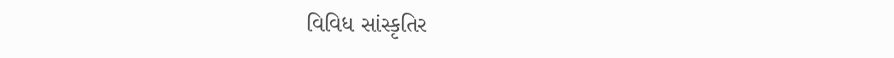વિવિધ સાંસ્કૃતિર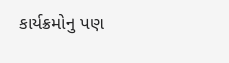કાર્યક્રમોનુ પણ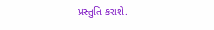પ્રસ્તુતિ કરાશે.